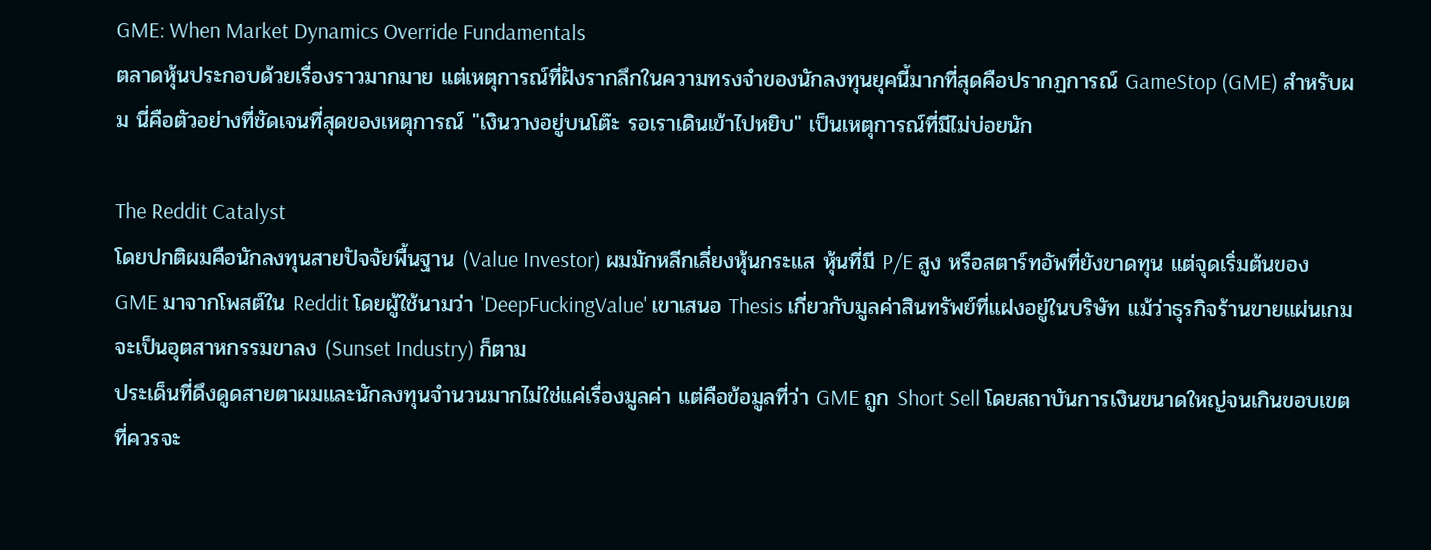GME: When Market Dynamics Override Fundamentals
ตลาดหุ้นประกอบด้วยเรื่องราวมากมาย แต่เหตุการณ์ที่ฝังรากลึกในความทรงจำของนักลงทุนยุคนี้มากที่สุดคือปรากฏการณ์ GameStop (GME) สำหรับผม นี่คือตัวอย่างที่ชัดเจนที่สุดของเหตุการณ์ "เงินวางอยู่บนโต๊ะ รอเราเดินเข้าไปหยิบ" เป็นเหตุการณ์ที่มีไม่บ่อยนัก

The Reddit Catalyst
โดยปกติผมคือนักลงทุนสายปัจจัยพื้นฐาน (Value Investor) ผมมักหลีกเลี่ยงหุ้นกระแส หุ้นที่มี P/E สูง หรือสตาร์ทอัพที่ยังขาดทุน แต่จุดเริ่มต้นของ GME มาจากโพสต์ใน Reddit โดยผู้ใช้นามว่า 'DeepFuckingValue' เขาเสนอ Thesis เกี่ยวกับมูลค่าสินทรัพย์ที่แฝงอยู่ในบริษัท แม้ว่าธุรกิจร้านขายแผ่นเกมจะเป็นอุตสาหกรรมขาลง (Sunset Industry) ก็ตาม
ประเด็นที่ดึงดูดสายตาผมและนักลงทุนจำนวนมากไม่ใช่แค่เรื่องมูลค่า แต่คือข้อมูลที่ว่า GME ถูก Short Sell โดยสถาบันการเงินขนาดใหญ่จนเกินขอบเขตที่ควรจะ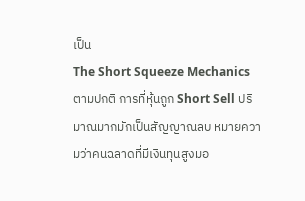เป็น
The Short Squeeze Mechanics
ตามปกติ การที่หุ้นถูก Short Sell ปริมาณมากมักเป็นสัญญาณลบ หมายความว่าคนฉลาดที่มีเงินทุนสูงมอ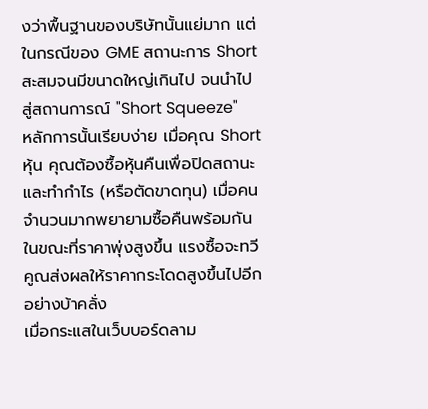งว่าพื้นฐานของบริษัทนั้นแย่มาก แต่ในกรณีของ GME สถานะการ Short สะสมจนมีขนาดใหญ่เกินไป จนนำไปสู่สถานการณ์ "Short Squeeze"
หลักการนั้นเรียบง่าย เมื่อคุณ Short หุ้น คุณต้องซื้อหุ้นคืนเพื่อปิดสถานะและทำกำไร (หรือตัดขาดทุน) เมื่อคนจำนวนมากพยายามซื้อคืนพร้อมกันในขณะที่ราคาพุ่งสูงขึ้น แรงซื้อจะทวีคูณส่งผลให้ราคากระโดดสูงขึ้นไปอีกอย่างบ้าคลั่ง
เมื่อกระแสในเว็บบอร์ดลาม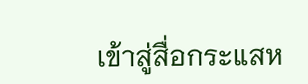เข้าสู่สื่อกระแสห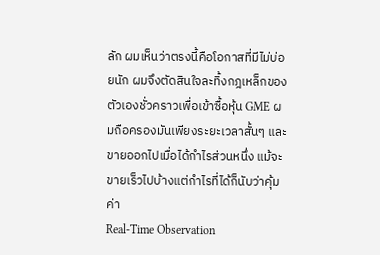ลัก ผมเห็นว่าตรงนี้คือโอกาสที่มีไม่บ่อยนัก ผมจึงตัดสินใจละทิ้งกฎเหล็กของตัวเองชั่วคราวเพื่อเข้าซื้อหุ้น GME ผมถือครองมันเพียงระยะเวลาสั้นๆ และขายออกไปเมื่อได้กำไรส่วนหนึ่ง แม้จะขายเร็วไปบ้างแต่กำไรที่ได้ก็นับว่าคุ้มค่า
Real-Time Observation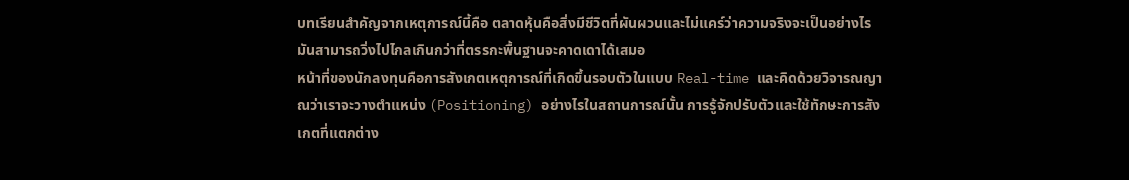บทเรียนสำคัญจากเหตุการณ์นี้คือ ตลาดหุ้นคือสิ่งมีชีวิตที่ผันผวนและไม่แคร์ว่าความจริงจะเป็นอย่างไร มันสามารถวิ่งไปไกลเกินกว่าที่ตรรกะพื้นฐานจะคาดเดาได้เสมอ
หน้าที่ของนักลงทุนคือการสังเกตเหตุการณ์ที่เกิดขึ้นรอบตัวในแบบ Real-time และคิดด้วยวิจารณญาณว่าเราจะวางตำแหน่ง (Positioning) อย่างไรในสถานการณ์นั้น การรู้จักปรับตัวและใช้ทักษะการสังเกตที่แตกต่าง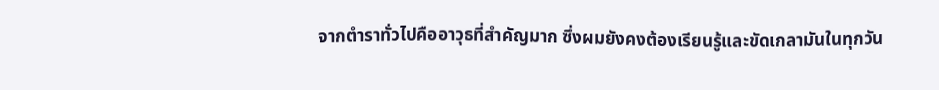จากตำราทั่วไปคืออาวุธที่สำคัญมาก ซึ่งผมยังคงต้องเรียนรู้และขัดเกลามันในทุกวัน